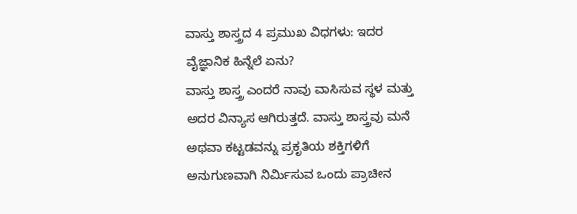ವಾಸ್ತು ಶಾಸ್ತ್ರದ 4 ಪ್ರಮುಖ ವಿಧಗಳು: ಇದರ ವೈಜ್ಞಾನಿಕ ಹಿನ್ನೆಲೆ ಏನು?
ವಾಸ್ತು ಶಾಸ್ತ್ರ ಎಂದರೆ ನಾವು ವಾಸಿಸುವ ಸ್ಥಳ ಮತ್ತು ಅದರ ವಿನ್ಯಾಸ ಆಗಿರುತ್ತದೆ. ವಾಸ್ತು ಶಾಸ್ತ್ರವು ಮನೆ ಅಥವಾ ಕಟ್ಟಡವನ್ನು ಪ್ರಕೃತಿಯ ಶಕ್ತಿಗಳಿಗೆ ಅನುಗುಣವಾಗಿ ನಿರ್ಮಿಸುವ ಒಂದು ಪ್ರಾಚೀನ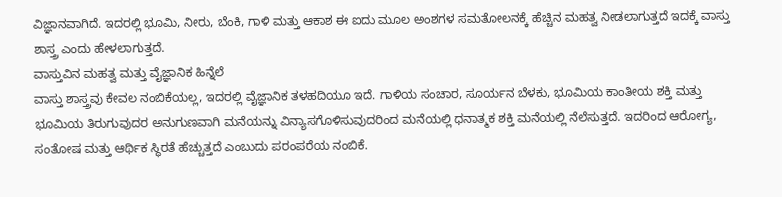ವಿಜ್ಞಾನವಾಗಿದೆ. ಇದರಲ್ಲಿ ಭೂಮಿ, ನೀರು, ಬೆಂಕಿ, ಗಾಳಿ ಮತ್ತು ಆಕಾಶ ಈ ಐದು ಮೂಲ ಅಂಶಗಳ ಸಮತೋಲನಕ್ಕೆ ಹೆಚ್ಚಿನ ಮಹತ್ವ ನೀಡಲಾಗುತ್ತದೆ ಇದಕ್ಕೆ ವಾಸ್ತು ಶಾಸ್ತ್ರ ಎಂದು ಹೇಳಲಾಗುತ್ತದೆ.
ವಾಸ್ತುವಿನ ಮಹತ್ವ ಮತ್ತು ವೈಜ್ಞಾನಿಕ ಹಿನ್ನೆಲೆ
ವಾಸ್ತು ಶಾಸ್ತ್ರವು ಕೇವಲ ನಂಬಿಕೆಯಲ್ಲ, ಇದರಲ್ಲಿ ವೈಜ್ಞಾನಿಕ ತಳಹದಿಯೂ ಇದೆ. ಗಾಳಿಯ ಸಂಚಾರ, ಸೂರ್ಯನ ಬೆಳಕು, ಭೂಮಿಯ ಕಾಂತೀಯ ಶಕ್ತಿ ಮತ್ತು ಭೂಮಿಯ ತಿರುಗುವುದರ ಅನುಗುಣವಾಗಿ ಮನೆಯನ್ನು ವಿನ್ಯಾಸಗೊಳಿಸುವುದರಿಂದ ಮನೆಯಲ್ಲಿ ಧನಾತ್ಮಕ ಶಕ್ತಿ ಮನೆಯಲ್ಲಿ ನೆಲೆಸುತ್ತದೆ. ಇದರಿಂದ ಆರೋಗ್ಯ, ಸಂತೋಷ ಮತ್ತು ಆರ್ಥಿಕ ಸ್ಥಿರತೆ ಹೆಚ್ಚುತ್ತದೆ ಎಂಬುದು ಪರಂಪರೆಯ ನಂಬಿಕೆ.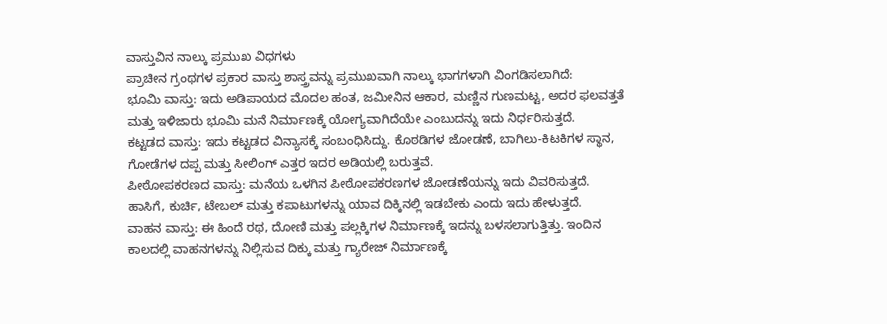ವಾಸ್ತುವಿನ ನಾಲ್ಕು ಪ್ರಮುಖ ವಿಧಗಳು
ಪ್ರಾಚೀನ ಗ್ರಂಥಗಳ ಪ್ರಕಾರ ವಾಸ್ತು ಶಾಸ್ತ್ರವನ್ನು ಪ್ರಮುಖವಾಗಿ ನಾಲ್ಕು ಭಾಗಗಳಾಗಿ ವಿಂಗಡಿಸಲಾಗಿದೆ:
ಭೂಮಿ ವಾಸ್ತು: ಇದು ಅಡಿಪಾಯದ ಮೊದಲ ಹಂತ, ಜಮೀನಿನ ಆಕಾರ, ಮಣ್ಣಿನ ಗುಣಮಟ್ಟ, ಅದರ ಫಲವತ್ತತೆ ಮತ್ತು ಇಳಿಜಾರು ಭೂಮಿ ಮನೆ ನಿರ್ಮಾಣಕ್ಕೆ ಯೋಗ್ಯವಾಗಿದೆಯೇ ಎಂಬುದನ್ನು ಇದು ನಿರ್ಧರಿಸುತ್ತದೆ.
ಕಟ್ಟಡದ ವಾಸ್ತು: ಇದು ಕಟ್ಟಡದ ವಿನ್ಯಾಸಕ್ಕೆ ಸಂಬಂಧಿಸಿದ್ದು. ಕೊಠಡಿಗಳ ಜೋಡಣೆ, ಬಾಗಿಲು-ಕಿಟಕಿಗಳ ಸ್ಥಾನ, ಗೋಡೆಗಳ ದಪ್ಪ ಮತ್ತು ಸೀಲಿಂಗ್ ಎತ್ತರ ಇದರ ಅಡಿಯಲ್ಲಿ ಬರುತ್ತವೆ.
ಪೀಠೋಪಕರಣದ ವಾಸ್ತು: ಮನೆಯ ಒಳಗಿನ ಪೀಠೋಪಕರಣಗಳ ಜೋಡಣೆಯನ್ನು ಇದು ವಿವರಿಸುತ್ತದೆ. ಹಾಸಿಗೆ, ಕುರ್ಚಿ, ಟೇಬಲ್ ಮತ್ತು ಕಪಾಟುಗಳನ್ನು ಯಾವ ದಿಕ್ಕಿನಲ್ಲಿ ಇಡಬೇಕು ಎಂದು ಇದು ಹೇಳುತ್ತದೆ.
ವಾಹನ ವಾಸ್ತು: ಈ ಹಿಂದೆ ರಥ, ದೋಣಿ ಮತ್ತು ಪಲ್ಲಕ್ಕಿಗಳ ನಿರ್ಮಾಣಕ್ಕೆ ಇದನ್ನು ಬಳಸಲಾಗುತ್ತಿತ್ತು. ಇಂದಿನ ಕಾಲದಲ್ಲಿ ವಾಹನಗಳನ್ನು ನಿಲ್ಲಿಸುವ ದಿಕ್ಕು ಮತ್ತು ಗ್ಯಾರೇಜ್ ನಿರ್ಮಾಣಕ್ಕೆ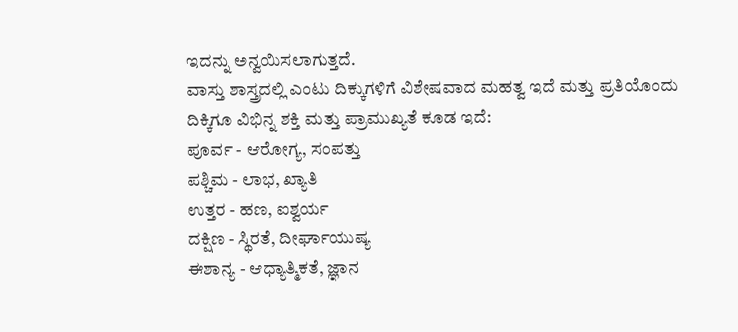ಇದನ್ನು ಅನ್ವಯಿಸಲಾಗುತ್ತದೆ.
ವಾಸ್ತು ಶಾಸ್ತ್ರದಲ್ಲಿ ಎಂಟು ದಿಕ್ಕುಗಳಿಗೆ ವಿಶೇಷವಾದ ಮಹತ್ವ ಇದೆ ಮತ್ತು ಪ್ರತಿಯೊಂದು ದಿಕ್ಕಿಗೂ ವಿಭಿನ್ನ ಶಕ್ತಿ ಮತ್ತು ಪ್ರಾಮುಖ್ಯತೆ ಕೂಡ ಇದೆ:
ಪೂರ್ವ - ಆರೋಗ್ಯ, ಸಂಪತ್ತು
ಪಶ್ಚಿಮ - ಲಾಭ, ಖ್ಯಾತಿ
ಉತ್ತರ - ಹಣ, ಐಶ್ವರ್ಯ
ದಕ್ಷಿಣ - ಸ್ಥಿರತೆ, ದೀರ್ಘಾಯುಷ್ಯ
ಈಶಾನ್ಯ - ಆಧ್ಯಾತ್ಮಿಕತೆ, ಜ್ಞಾನ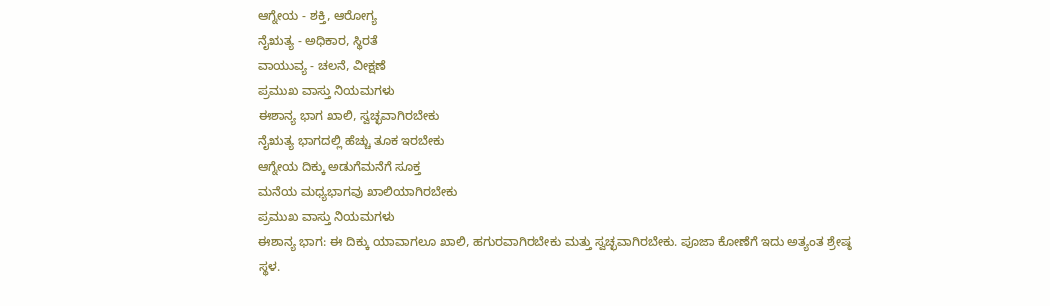ಆಗ್ನೇಯ - ಶಕ್ತಿ, ಆರೋಗ್ಯ
ನೈಋತ್ಯ - ಅಧಿಕಾರ, ಸ್ಥಿರತೆ
ವಾಯುವ್ಯ - ಚಲನೆ, ವೀಕ್ಷಣೆ
ಪ್ರಮುಖ ವಾಸ್ತು ನಿಯಮಗಳು
ಈಶಾನ್ಯ ಭಾಗ ಖಾಲಿ, ಸ್ವಚ್ಛವಾಗಿರಬೇಕು
ನೈಋತ್ಯ ಭಾಗದಲ್ಲಿ ಹೆಚ್ಚು ತೂಕ ಇರಬೇಕು
ಆಗ್ನೇಯ ದಿಕ್ಕು ಅಡುಗೆಮನೆಗೆ ಸೂಕ್ತ
ಮನೆಯ ಮಧ್ಯಭಾಗವು ಖಾಲಿಯಾಗಿರಬೇಕು
ಪ್ರಮುಖ ವಾಸ್ತು ನಿಯಮಗಳು
ಈಶಾನ್ಯ ಭಾಗ: ಈ ದಿಕ್ಕು ಯಾವಾಗಲೂ ಖಾಲಿ, ಹಗುರವಾಗಿರಬೇಕು ಮತ್ತು ಸ್ವಚ್ಛವಾಗಿರಬೇಕು. ಪೂಜಾ ಕೋಣೆಗೆ ಇದು ಅತ್ಯಂತ ಶ್ರೇಷ್ಠ ಸ್ಥಳ.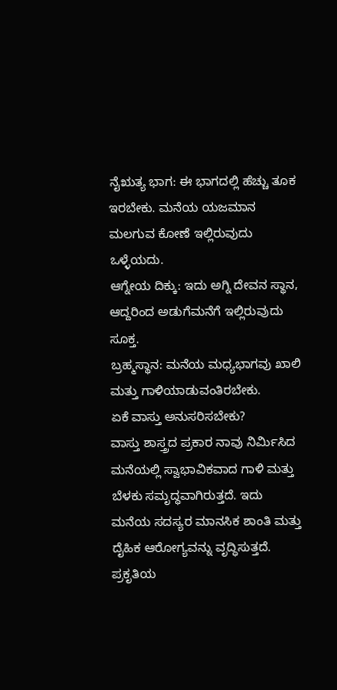ನೈಋತ್ಯ ಭಾಗ: ಈ ಭಾಗದಲ್ಲಿ ಹೆಚ್ಚು ತೂಕ ಇರಬೇಕು. ಮನೆಯ ಯಜಮಾನ ಮಲಗುವ ಕೋಣೆ ಇಲ್ಲಿರುವುದು ಒಳ್ಳೆಯದು.
ಆಗ್ನೇಯ ದಿಕ್ಕು: ಇದು ಅಗ್ನಿ ದೇವನ ಸ್ಥಾನ, ಆದ್ದರಿಂದ ಅಡುಗೆಮನೆಗೆ ಇಲ್ಲಿರುವುದು ಸೂಕ್ತ.
ಬ್ರಹ್ಮಸ್ಥಾನ: ಮನೆಯ ಮಧ್ಯಭಾಗವು ಖಾಲಿ ಮತ್ತು ಗಾಳಿಯಾಡುವಂತಿರಬೇಕು.
ಏಕೆ ವಾಸ್ತು ಅನುಸರಿಸಬೇಕು?
ವಾಸ್ತು ಶಾಸ್ತ್ರದ ಪ್ರಕಾರ ನಾವು ನಿರ್ಮಿಸಿದ ಮನೆಯಲ್ಲಿ ಸ್ವಾಭಾವಿಕವಾದ ಗಾಳಿ ಮತ್ತು ಬೆಳಕು ಸಮೃದ್ಧವಾಗಿರುತ್ತದೆ. ಇದು ಮನೆಯ ಸದಸ್ಯರ ಮಾನಸಿಕ ಶಾಂತಿ ಮತ್ತು ದೈಹಿಕ ಆರೋಗ್ಯವನ್ನು ವೃದ್ಧಿಸುತ್ತದೆ. ಪ್ರಕೃತಿಯ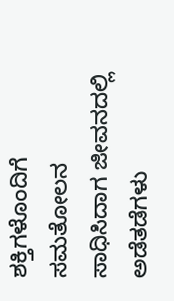ಶಕ್ತಿಗಳೊಂದಿಗೆ ಸಮತೋಲನ ಸಾಧಿಸಿದಾಗ ಜೀವನದಲ್ಲಿ ಅಡೆತಡೆಗಳು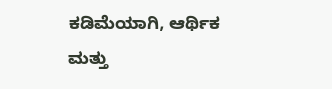ಕಡಿಮೆಯಾಗಿ, ಆರ್ಥಿಕ ಮತ್ತು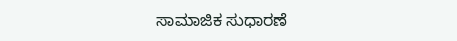ಸಾಮಾಜಿಕ ಸುಧಾರಣೆ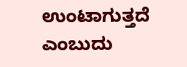ಉಂಟಾಗುತ್ತದೆ ಎಂಬುದು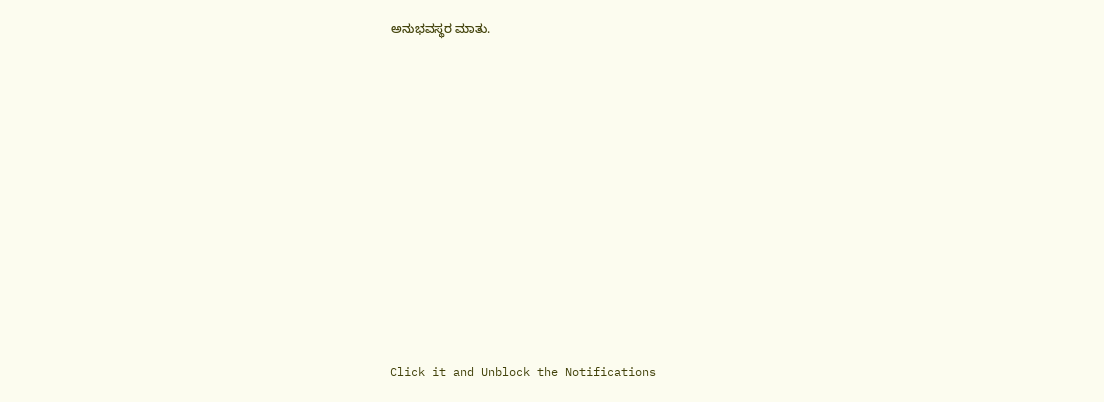ಅನುಭವಸ್ಥರ ಮಾತು.












Click it and Unblock the Notifications